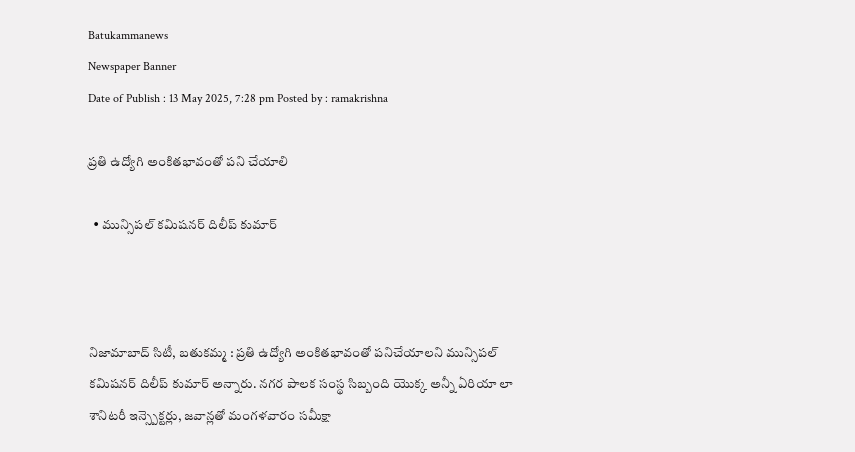Batukammanews
Newspaper Banner
Date of Publish : 13 May 2025, 7:28 pm Posted by : ramakrishna

ప్రతి ఉద్యోగి అంకితభావంతో పని చేయాలి

  • మున్సిపల్ కమిషనర్ దిలీప్ కుమార్



నిజామాబాద్ సిటీ, బతుకమ్మ : ప్రతి ఉద్యోగి అంకితభావంతో పనిచేయాలని మున్సిపల్ కమిషనర్ దిలీప్ కుమార్ అన్నారు. నగర పాలక సంస్థ సిబ్బంది యొక్క అన్నీ ఏరియా లా శానిటరీ ఇన్స్పెక్టర్లు, జవాన్లతో మంగళవారం సమీక్షా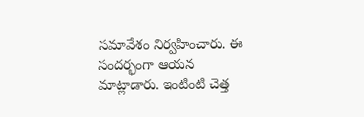సమావేశం నిర్వహించారు. ఈ సందర్భంగా ఆయన మాట్లాడారు. ఇంటింటి చెత్త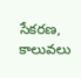సేకరణ, కాలువలు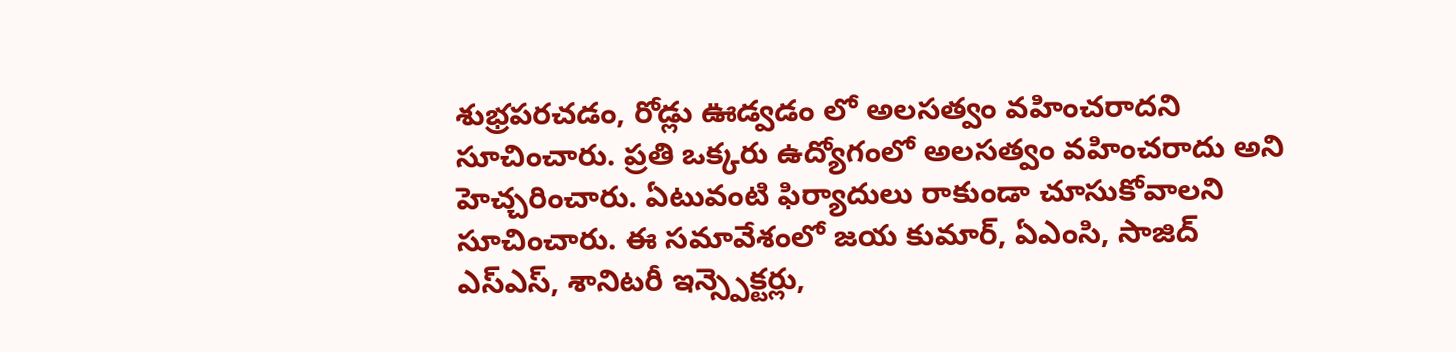శుభ్రపరచడం, రోడ్లు ఊడ్వడం లో అలసత్వం వహించరాదని సూచించారు. ప్రతి ఒక్కరు ఉద్యోగంలో అలసత్వం వహించరాదు అని హెచ్చరించారు. ఏటువంటి ఫిర్యాదులు రాకుండా చూసుకోవాలని సూచించారు. ఈ సమావేశంలో జయ కుమార్, ఏఎంసి, సాజిద్ ఎస్ఎస్, శానిటరీ ఇన్స్పెక్టర్లు,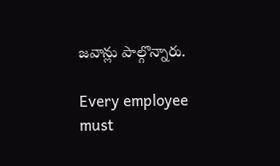జవాన్లు పాల్గొన్నారు.

Every employee must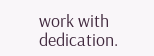work with dedication.